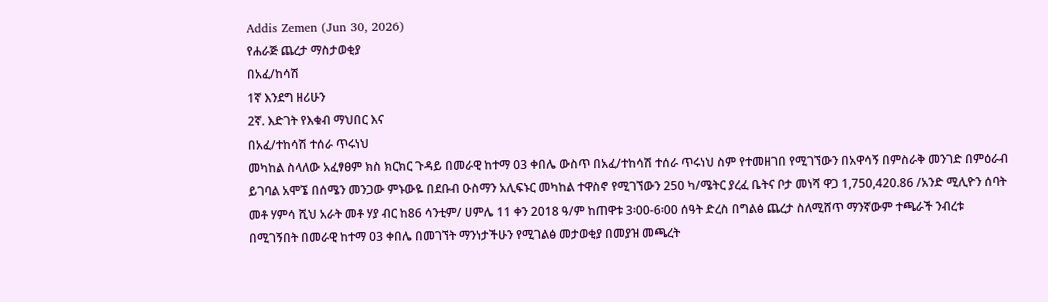Addis Zemen (Jun 30, 2026)
የሐራጅ ጨረታ ማስታወቂያ
በአፈ/ከሳሽ
1ኛ እንደግ ዘሪሁን
2ኛ. እድገት የእቁብ ማህበር እና
በአፈ/ተከሳሽ ተሰራ ጥሩነህ
መካከል ስላለው አፈፃፀም ክስ ክርክር ጉዳይ በመራዊ ከተማ 03 ቀበሌ ውስጥ በአፈ/ተከሳሽ ተሰራ ጥሩነህ ስም የተመዘገበ የሚገኘውን በአዋሳኝ በምስራቅ መንገድ በምዕራብ ይገባል አሞኜ በሰሜን መንጋው ምኑውዬ በደቡብ ዑስማን አሊፍኑር መካከል ተዋስኖ የሚገኘውን 250 ካ/ሜትር ያረፈ ቤትና ቦታ መነሻ ዋጋ 1,750,420.86 /አንድ ሚሊዮን ሰባት መቶ ሃምሳ ሺህ አራት መቶ ሃያ ብር ከ86 ሳንቲም/ ሀምሌ 11 ቀን 2018 ዓ/ም ከጠዋቱ 3፡00-6፡00 ሰዓት ድረስ በግልፅ ጨረታ ስለሚሸጥ ማንኛውም ተጫራች ንብረቱ በሚገኝበት በመራዊ ከተማ 03 ቀበሌ በመገኘት ማንነታችሁን የሚገልፅ መታወቂያ በመያዝ መጫረት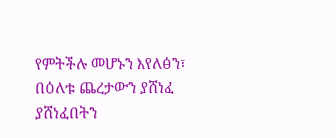የምትችሉ መሆኑን እየለፅን፣ በዕለቱ ጨረታውን ያሸነፈ ያሸነፈበትን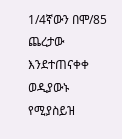1/4ኛውን በሞ/85 ጨረታው እንደተጠናቀቀ ወዲያውኑ የሚያስይዝ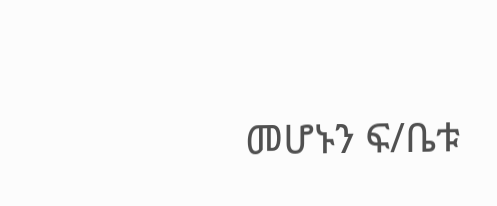መሆኑን ፍ/ቤቱ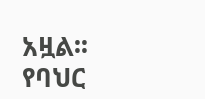አዟል፡፡
የባህር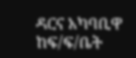ዳርና አካባቢዋ ከፍ/ፍ/ቤት